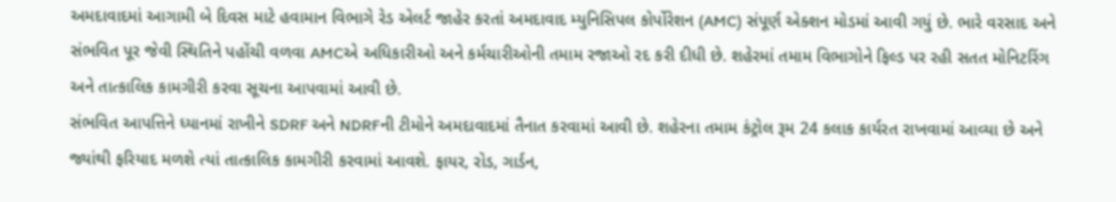અમદાવાદમાં આગામી બે દિવસ માટે હવામાન વિભાગે રેડ એલર્ટ જાહેર કરતાં અમદાવાદ મ્યુનિસિપલ કોર્પોરેશન (AMC) સંપૂર્ણ એક્શન મોડમાં આવી ગયું છે. ભારે વરસાદ અને સંભવિત પૂર જેવી સ્થિતિને પહોંચી વળવા AMCએ અધિકારીઓ અને કર્મચારીઓની તમામ રજાઓ રદ કરી દીધી છે. શહેરમાં તમામ વિભાગોને ફિલ્ડ પર રહી સતત મોનિટરિંગ અને તાત્કાલિક કામગીરી કરવા સૂચના આપવામાં આવી છે.
સંભવિત આપત્તિને ધ્યાનમાં રાખીને SDRF અને NDRFની ટીમોને અમદાવાદમાં તૈનાત કરવામાં આવી છે. શહેરના તમામ કંટ્રોલ રૂમ 24 કલાક કાર્યરત રાખવામાં આવ્યા છે અને જ્યાંથી ફરિયાદ મળશે ત્યાં તાત્કાલિક કામગીરી કરવામાં આવશે. ફાયર, રોડ, ગાર્ડન,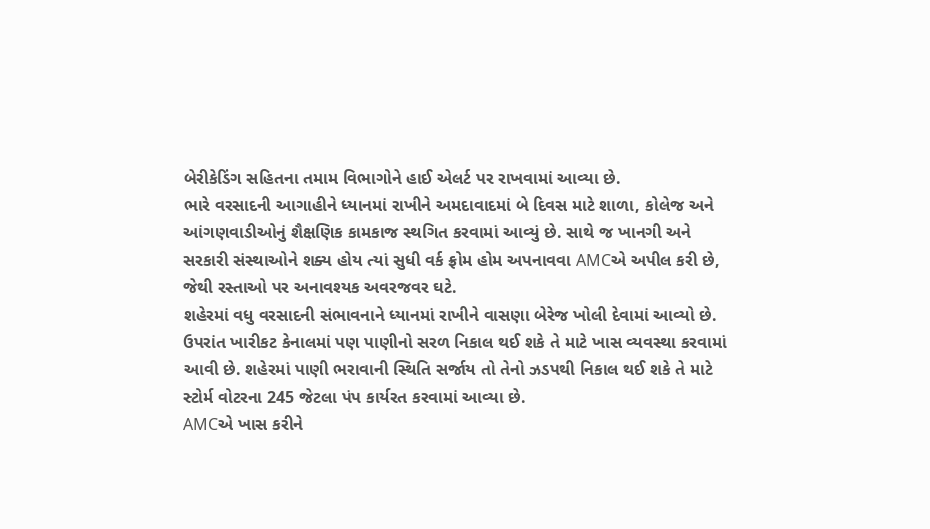બેરીકેડિંગ સહિતના તમામ વિભાગોને હાઈ એલર્ટ પર રાખવામાં આવ્યા છે.
ભારે વરસાદની આગાહીને ધ્યાનમાં રાખીને અમદાવાદમાં બે દિવસ માટે શાળા, કોલેજ અને આંગણવાડીઓનું શૈક્ષણિક કામકાજ સ્થગિત કરવામાં આવ્યું છે. સાથે જ ખાનગી અને સરકારી સંસ્થાઓને શક્ય હોય ત્યાં સુધી વર્ક ફ્રોમ હોમ અપનાવવા AMCએ અપીલ કરી છે, જેથી રસ્તાઓ પર અનાવશ્યક અવરજવર ઘટે.
શહેરમાં વધુ વરસાદની સંભાવનાને ધ્યાનમાં રાખીને વાસણા બેરેજ ખોલી દેવામાં આવ્યો છે. ઉપરાંત ખારીકટ કેનાલમાં પણ પાણીનો સરળ નિકાલ થઈ શકે તે માટે ખાસ વ્યવસ્થા કરવામાં આવી છે. શહેરમાં પાણી ભરાવાની સ્થિતિ સર્જાય તો તેનો ઝડપથી નિકાલ થઈ શકે તે માટે સ્ટોર્મ વોટરના 245 જેટલા પંપ કાર્યરત કરવામાં આવ્યા છે.
AMCએ ખાસ કરીને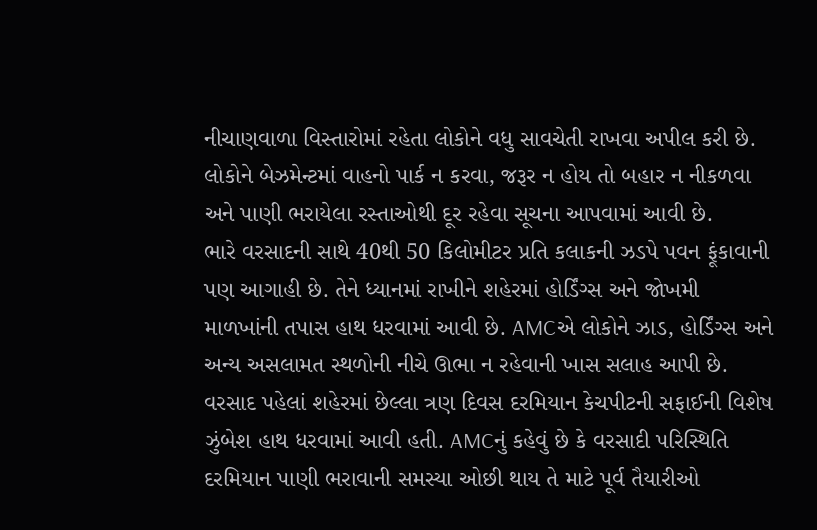નીચાણવાળા વિસ્તારોમાં રહેતા લોકોને વધુ સાવચેતી રાખવા અપીલ કરી છે. લોકોને બેઝમેન્ટમાં વાહનો પાર્ક ન કરવા, જરૂર ન હોય તો બહાર ન નીકળવા અને પાણી ભરાયેલા રસ્તાઓથી દૂર રહેવા સૂચના આપવામાં આવી છે.
ભારે વરસાદની સાથે 40થી 50 કિલોમીટર પ્રતિ કલાકની ઝડપે પવન ફૂંકાવાની પણ આગાહી છે. તેને ધ્યાનમાં રાખીને શહેરમાં હોર્ડિંગ્સ અને જોખમી માળખાંની તપાસ હાથ ધરવામાં આવી છે. AMCએ લોકોને ઝાડ, હોર્ડિંગ્સ અને અન્ય અસલામત સ્થળોની નીચે ઊભા ન રહેવાની ખાસ સલાહ આપી છે.
વરસાદ પહેલાં શહેરમાં છેલ્લા ત્રણ દિવસ દરમિયાન કેચપીટની સફાઈની વિશેષ ઝુંબેશ હાથ ધરવામાં આવી હતી. AMCનું કહેવું છે કે વરસાદી પરિસ્થિતિ દરમિયાન પાણી ભરાવાની સમસ્યા ઓછી થાય તે માટે પૂર્વ તૈયારીઓ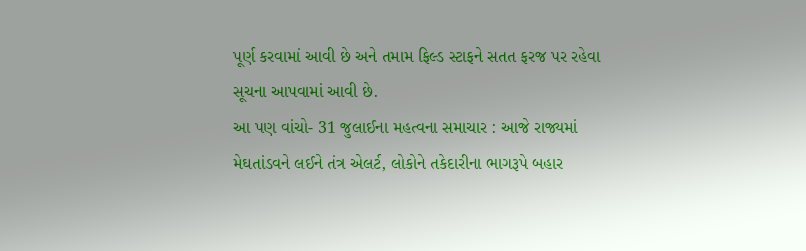પૂર્ણ કરવામાં આવી છે અને તમામ ફિલ્ડ સ્ટાફને સતત ફરજ પર રહેવા સૂચના આપવામાં આવી છે.
આ પણ વાંચો- 31 જુલાઈના મહત્વના સમાચાર : આજે રાજ્યમાં મેઘતાંડવને લઈને તંત્ર એલર્ટ, લોકોને તકેદારીના ભાગરૂપે બહાર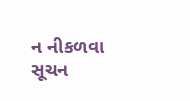ન નીકળવા સૂચન